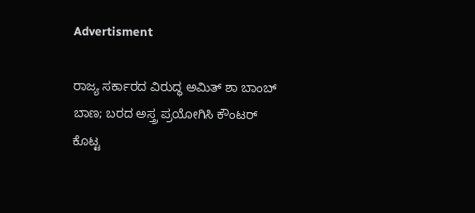Advertisment

ರಾಜ್ಯ ಸರ್ಕಾರದ ವಿರುದ್ಧ ಅಮಿತ್ ಶಾ ಬಾಂಬ್ ಬಾಣ; ಬರದ ಅಸ್ತ್ರ ಪ್ರಯೋಗಿಸಿ ಕೌಂಟರ್ ಕೊಟ್ಟ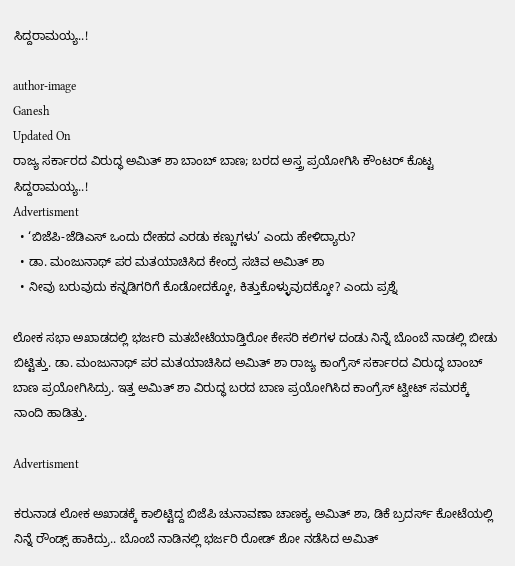ಸಿದ್ದರಾಮಯ್ಯ..!

author-image
Ganesh
Updated On
ರಾಜ್ಯ ಸರ್ಕಾರದ ವಿರುದ್ಧ ಅಮಿತ್ ಶಾ ಬಾಂಬ್ ಬಾಣ; ಬರದ ಅಸ್ತ್ರ ಪ್ರಯೋಗಿಸಿ ಕೌಂಟರ್ ಕೊಟ್ಟ ಸಿದ್ದರಾಮಯ್ಯ..!
Advertisment
  • ‘ಬಿಜೆಪಿ-ಜೆಡಿಎಸ್ ಒಂದು ದೇಹದ ಎರಡು ಕಣ್ಣುಗಳು’ ಎಂದು ಹೇಳಿದ್ಯಾರು?
  • ಡಾ. ಮಂಜುನಾಥ್ ಪರ ಮತಯಾಚಿಸಿದ ಕೇಂದ್ರ ಸಚಿವ ಅಮಿತ್ ಶಾ
  • ನೀವು ಬರುವುದು ಕನ್ನಡಿಗರಿಗೆ ಕೊಡೋದಕ್ಕೋ, ಕಿತ್ತುಕೊಳ್ಳುವುದಕ್ಕೋ? ಎಂದು ಪ್ರಶ್ನೆ

ಲೋಕ ಸಭಾ ಅಖಾಡದಲ್ಲಿ ಭರ್ಜರಿ ಮತಬೇಟೆಯಾಡ್ತಿರೋ ಕೇಸರಿ ಕಲಿಗಳ ದಂಡು ನಿನ್ನೆ ಬೊಂಬೆ ನಾಡಲ್ಲಿ ಬೀಡು ಬಿಟ್ಟಿತ್ತು. ಡಾ. ಮಂಜುನಾಥ್ ಪರ ಮತಯಾಚಿಸಿದ ಅಮಿತ್ ಶಾ ರಾಜ್ಯ ಕಾಂಗ್ರೆಸ್ ಸರ್ಕಾರದ ವಿರುದ್ಧ ಬಾಂಬ್ ಬಾಣ ಪ್ರಯೋಗಿಸಿದ್ರು. ಇತ್ತ ಅಮಿತ್ ಶಾ ವಿರುದ್ಧ ಬರದ ಬಾಣ ಪ್ರಯೋಗಿಸಿದ ಕಾಂಗ್ರೆಸ್ ಟ್ವೀಟ್ ಸಮರಕ್ಕೆ ನಾಂದಿ ಹಾಡಿತ್ತು.

Advertisment

ಕರುನಾಡ ಲೋಕ ಅಖಾಡಕ್ಕೆ ಕಾಲಿಟ್ಟಿದ್ದ ಬಿಜೆಪಿ ಚುನಾವಣಾ ಚಾಣಕ್ಯ ಅಮಿತ್ ಶಾ, ಡಿಕೆ ಬ್ರದರ್ಸ್ ಕೋಟೆಯಲ್ಲಿ ನಿನ್ನೆ ರೌಂಡ್ಸ್ ಹಾಕಿದ್ರು.. ಬೊಂಬೆ ನಾಡಿನಲ್ಲಿ ಭರ್ಜರಿ ರೋಡ್ ಶೋ ನಡೆಸಿದ ಅಮಿತ್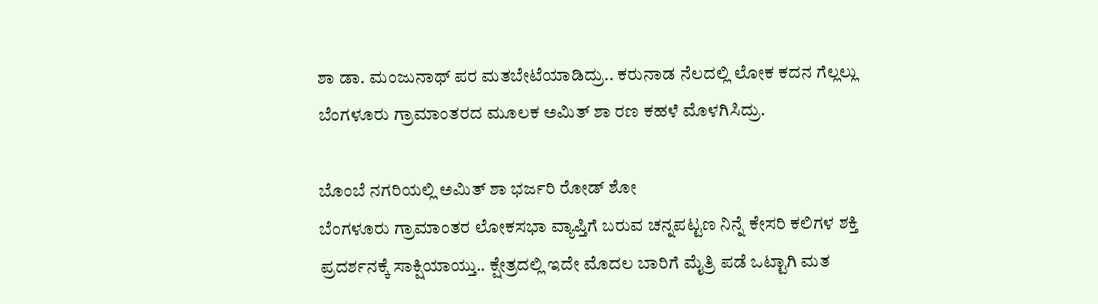ಶಾ ಡಾ. ಮಂಜುನಾಥ್ ಪರ ಮತಬೇಟೆಯಾಡಿದ್ರು.. ಕರುನಾಡ ನೆಲದಲ್ಲಿ ಲೋಕ ಕದನ ಗೆಲ್ಲಲ್ಲು ಬೆಂಗಳೂರು ಗ್ರಾಮಾಂತರದ ಮೂಲಕ ಅಮಿತ್ ಶಾ ರಣ ಕಹಳೆ ಮೊಳಗಿಸಿದ್ರು.

ಬೊಂಬೆ ನಗರಿಯಲ್ಲಿ ಅಮಿತ್ ಶಾ ಭರ್ಜರಿ ರೋಡ್ ಶೋ
ಬೆಂಗಳೂರು ಗ್ರಾಮಾಂತರ ಲೋಕಸಭಾ ವ್ಯಾಪ್ತಿಗೆ ಬರುವ ಚನ್ನಪಟ್ಟಣ ನಿನ್ನೆ ಕೇಸರಿ ಕಲಿಗಳ ಶಕ್ತಿ ಪ್ರದರ್ಶನಕ್ಕೆ ಸಾಕ್ಷಿಯಾಯ್ತು.. ಕ್ಷೇತ್ರದಲ್ಲಿ ಇದೇ ಮೊದಲ ಬಾರಿಗೆ ಮೈತ್ರಿ ಪಡೆ ಒಟ್ಟಾಗಿ ಮತ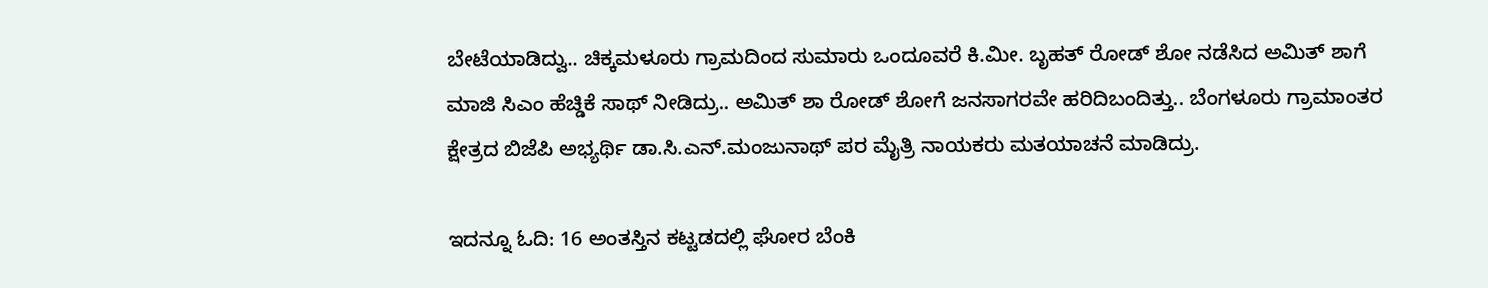ಬೇಟೆಯಾಡಿದ್ವು.. ಚಿಕ್ಕಮಳೂರು ಗ್ರಾಮದಿಂದ ಸುಮಾರು ಒಂದೂವರೆ ಕಿ.ಮೀ. ಬೃಹತ್ ರೋಡ್ ಶೋ ನಡೆಸಿದ ಅಮಿತ್ ಶಾಗೆ ಮಾಜಿ ಸಿಎಂ ಹೆಚ್ಡಿಕೆ ಸಾಥ್ ನೀಡಿದ್ರು.. ಅಮಿತ್ ಶಾ ರೋಡ್ ಶೋಗೆ ಜನಸಾಗರವೇ ಹರಿದಿಬಂದಿತ್ತು.. ಬೆಂಗಳೂರು ಗ್ರಾಮಾಂತರ ಕ್ಷೇತ್ರದ ಬಿಜೆಪಿ ಅಭ್ಯರ್ಥಿ ಡಾ.ಸಿ.ಎನ್.ಮಂಜುನಾಥ್ ಪರ ಮೈತ್ರಿ ನಾಯಕರು ಮತಯಾಚನೆ ಮಾಡಿದ್ರು.

ಇದನ್ನೂ ಓದಿ: 16 ಅಂತಸ್ತಿನ ಕಟ್ಟಡದಲ್ಲಿ ಘೋರ ಬೆಂಕಿ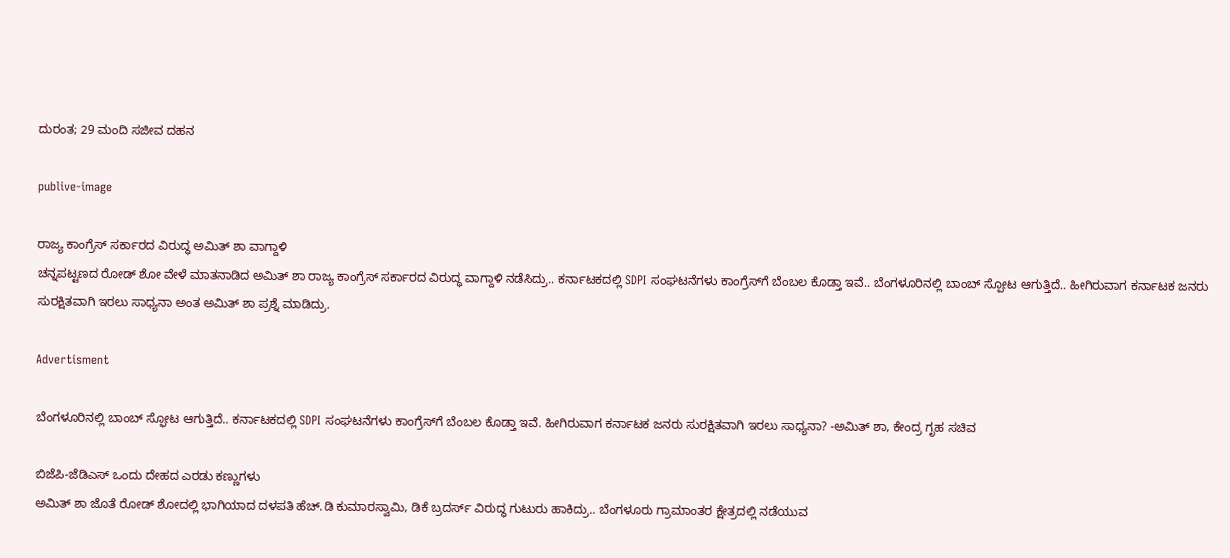ದುರಂತ; 29 ಮಂದಿ ಸಜೀವ ದಹನ

publive-image

ರಾಜ್ಯ ಕಾಂಗ್ರೆಸ್ ಸರ್ಕಾರದ ವಿರುದ್ಧ ಅಮಿತ್ ಶಾ ವಾಗ್ದಾಳಿ
ಚನ್ನಪಟ್ಟಣದ ರೋಡ್ ಶೋ ವೇಳೆ ಮಾತನಾಡಿದ ಅಮಿತ್ ಶಾ ರಾಜ್ಯ ಕಾಂಗ್ರೆಸ್ ಸರ್ಕಾರದ ವಿರುದ್ಧ ವಾಗ್ದಾಳಿ ನಡೆಸಿದ್ರು.. ಕರ್ನಾಟಕದಲ್ಲಿ SDPI ಸಂಘಟನೆಗಳು ಕಾಂಗ್ರೆಸ್‌ಗೆ ಬೆಂಬಲ ಕೊಡ್ತಾ ಇವೆ.. ಬೆಂಗಳೂರಿನಲ್ಲಿ ಬಾಂಬ್ ಸ್ಪೋಟ ಆಗುತ್ತಿದೆ.. ಹೀಗಿರುವಾಗ ಕರ್ನಾಟಕ ಜನರು ಸುರಕ್ಷಿತವಾಗಿ ಇರಲು ಸಾಧ್ಯನಾ ಅಂತ ಅಮಿತ್ ಶಾ ಪ್ರಶ್ನೆ ಮಾಡಿದ್ರು.

Advertisment

ಬೆಂಗಳೂರಿನಲ್ಲಿ ಬಾಂಬ್ ಸ್ಫೋಟ ಆಗುತ್ತಿದೆ.. ಕರ್ನಾಟಕದಲ್ಲಿ SDPI ಸಂಘಟನೆಗಳು ಕಾಂಗ್ರೆಸ್‌ಗೆ ಬೆಂಬಲ ಕೊಡ್ತಾ ಇವೆ. ಹೀಗಿರುವಾಗ ಕರ್ನಾಟಕ ಜನರು ಸುರಕ್ಷಿತವಾಗಿ ಇರಲು ಸಾಧ್ಯನಾ? -ಅಮಿತ್ ಶಾ, ಕೇಂದ್ರ ಗೃಹ ಸಚಿವ

ಬಿಜೆಪಿ-ಜೆಡಿಎಸ್ ಒಂದು ದೇಹದ ಎರಡು ಕಣ್ಣುಗಳು
ಅಮಿತ್ ಶಾ ಜೊತೆ ರೋಡ್ ಶೋದಲ್ಲಿ ಭಾಗಿಯಾದ ದಳಪತಿ ಹೆಚ್.ಡಿ ಕುಮಾರಸ್ವಾಮಿ, ಡಿಕೆ ಬ್ರದರ್ಸ್ ವಿರುದ್ಧ ಗುಟುರು ಹಾಕಿದ್ರು.. ಬೆಂಗಳೂರು ಗ್ರಾಮಾಂತರ ಕ್ಷೇತ್ರದಲ್ಲಿ ನಡೆಯುವ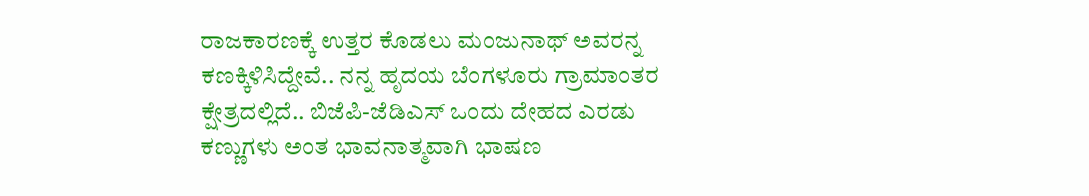ರಾಜಕಾರಣಕ್ಕೆ ಉತ್ತರ ಕೊಡಲು ಮಂಜುನಾಥ್ ಅವರನ್ನ ಕಣಕ್ಕಿಳಿಸಿದ್ದೇವೆ.. ನನ್ನ ಹೃದಯ ಬೆಂಗಳೂರು ಗ್ರಾಮಾಂತರ ಕ್ಷೇತ್ರದಲ್ಲಿದೆ.. ಬಿಜೆಪಿ-ಜೆಡಿಎಸ್ ಒಂದು ದೇಹದ ಎರಡು ಕಣ್ಣುಗಳು ಅಂತ ಭಾವನಾತ್ಮವಾಗಿ ಭಾಷಣ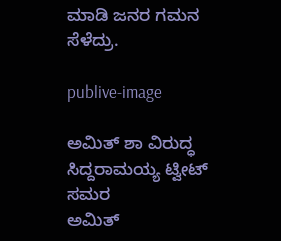ಮಾಡಿ ಜನರ ಗಮನ ಸೆಳೆದ್ರು.

publive-image

ಅಮಿತ್ ಶಾ ವಿರುದ್ಧ ಸಿದ್ದರಾಮಯ್ಯ ಟ್ವೀಟ್ ಸಮರ
ಅಮಿತ್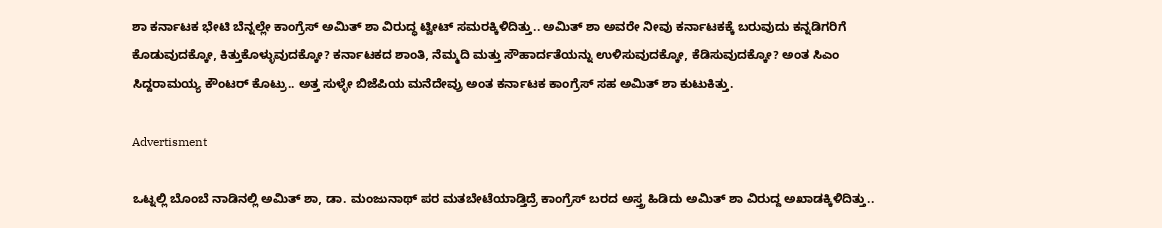ಶಾ ಕರ್ನಾಟಕ ಭೇಟಿ ಬೆನ್ನಲ್ಲೇ ಕಾಂಗ್ರೆಸ್ ಅಮಿತ್ ಶಾ ವಿರುದ್ಧ ಟ್ವೀಟ್ ಸಮರಕ್ಕಿಳಿದಿತ್ತು.. ಅಮಿತ್ ಶಾ ಅವರೇ ನೀವು ಕರ್ನಾಟಕಕ್ಕೆ ಬರುವುದು ಕನ್ನಡಿಗರಿಗೆ ಕೊಡುವುದಕ್ಕೋ, ಕಿತ್ತುಕೊಳ್ಳುವುದಕ್ಕೋ? ಕರ್ನಾಟಕದ ಶಾಂತಿ, ನೆಮ್ಮದಿ ಮತ್ತು ಸೌಹಾರ್ದತೆಯನ್ನು ಉಳಿಸುವುದಕ್ಕೋ, ಕೆಡಿಸುವುದಕ್ಕೋ? ಅಂತ ಸಿಎಂ ಸಿದ್ದರಾಮಯ್ಯ ಕೌಂಟರ್ ಕೊಟ್ರು.. ಅತ್ತ ಸುಳ್ಳೇ ಬಿಜೆಪಿಯ ಮನೆದೇವ್ರು ಅಂತ ಕರ್ನಾಟಕ ಕಾಂಗ್ರೆಸ್ ಸಹ ಅಮಿತ್ ಶಾ ಕುಟುಕಿತ್ತು.

Advertisment

ಒಟ್ನಲ್ಲಿ ಬೊಂಬೆ ನಾಡಿನಲ್ಲಿ ಅಮಿತ್ ಶಾ, ಡಾ. ಮಂಜುನಾಥ್ ಪರ ಮತಬೇಟೆಯಾಡ್ತಿದ್ರೆ ಕಾಂಗ್ರೆಸ್ ಬರದ ಅಸ್ತ್ರ ಹಿಡಿದು ಅಮಿತ್ ಶಾ ವಿರುದ್ದ ಅಖಾಡಕ್ಕಿಳಿದಿತ್ತು..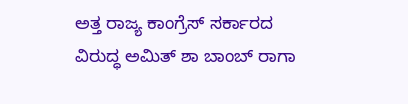ಅತ್ತ ರಾಜ್ಯ ಕಾಂಗ್ರೆಸ್ ಸರ್ಕಾರದ ವಿರುದ್ಧ ಅಮಿತ್ ಶಾ ಬಾಂಬ್ ರಾಗಾ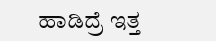ಹಾಡಿದ್ರೆ ಇತ್ತ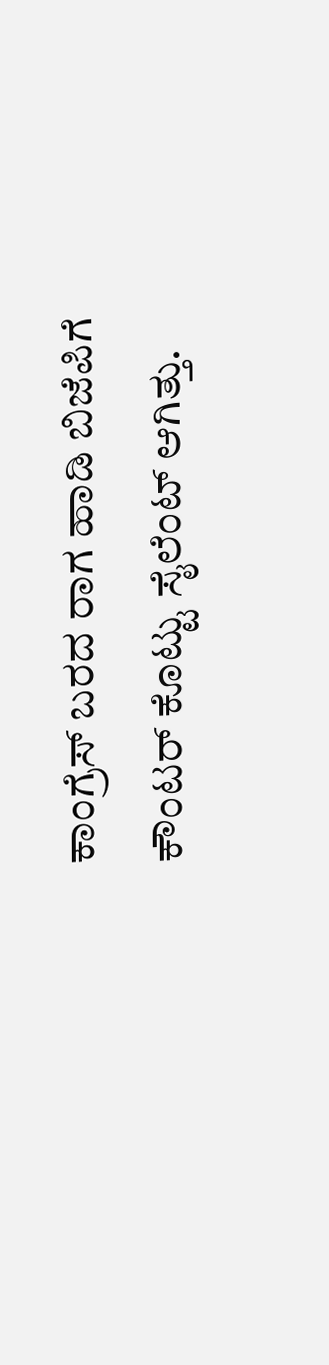ಕಾಂಗ್ರೆಸ್ ಬರದ ರಾಗ ಹಾಡಿ ಬಿಜೆಪಿಗೆ ಕೌಂಟರ್ ಕೊಟ್ಟು ಸೈಲೆಂಟ್ ಆಗಿತ್ತು.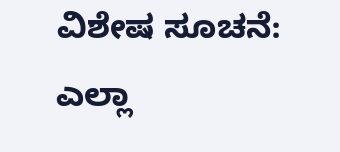ವಿಶೇಷ ಸೂಚನೆ: ಎಲ್ಲಾ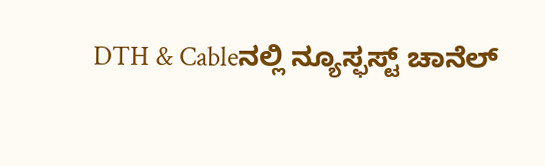DTH & Cableನಲ್ಲಿ ನ್ಯೂಸ್ಫಸ್ಟ್ ಚಾನೆಲ್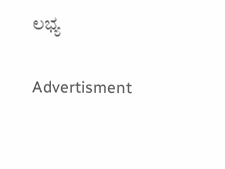ಲಭ್ಯ

Advertisment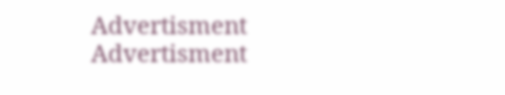Advertisment
Advertisment